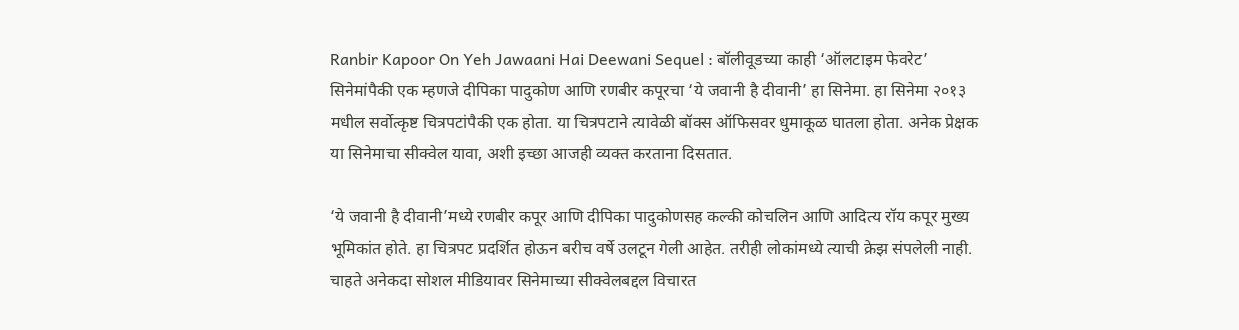Ranbir Kapoor On Yeh Jawaani Hai Deewani Sequel : बॉलीवूडच्या काही ‘ऑलटाइम फेवरेट’ सिनेमांपैकी एक म्हणजे दीपिका पादुकोण आणि रणबीर कपूरचा ‘ये जवानी है दीवानी’ हा सिनेमा. हा सिनेमा २०१३ मधील सर्वोत्कृष्ट चित्रपटांपैकी एक होता. या चित्रपटाने त्यावेळी बॉक्स ऑफिसवर धुमाकूळ घातला होता. अनेक प्रेक्षक या सिनेमाचा सीक्वेल यावा, अशी इच्छा आजही व्यक्त करताना दिसतात.

‘ये जवानी है दीवानी’मध्ये रणबीर कपूर आणि दीपिका पादुकोणसह कल्की कोचलिन आणि आदित्य रॉय कपूर मुख्य भूमिकांत होते. हा चित्रपट प्रदर्शित होऊन बरीच वर्षे उलटून गेली आहेत. तरीही लोकांमध्ये त्याची क्रेझ संपलेली नाही. चाहते अनेकदा सोशल मीडियावर सिनेमाच्या सीक्वेलबद्दल विचारत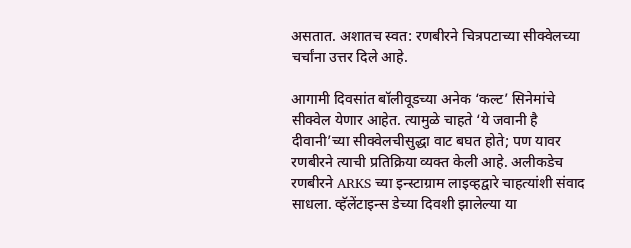असतात. अशातच स्वत: रणबीरने चित्रपटाच्या सीक्वेलच्या चर्चांना उत्तर दिले आहे.

आगामी दिवसांत बॉलीवूडच्या अनेक ‘कल्ट’ सिनेमांचे सीक्वेल येणार आहेत. त्यामुळे चाहते ‘ये जवानी है दीवानी’च्या सीक्वेलचीसुद्धा वाट बघत होते; पण यावर रणबीरने त्याची प्रतिक्रिया व्यक्त केली आहे. अलीकडेच रणबीरने ARKS च्या इन्स्टाग्राम लाइव्हद्वारे चाहत्यांशी संवाद साधला. व्हॅलेंटाइन्स डेच्या दिवशी झालेल्या या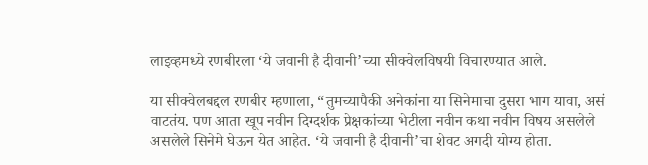लाइव्हमध्ये रणबीरला ‘ये जवानी है दीवानी’च्या सीक्वेलविषयी विचारण्यात आले.

या सीक्वेलबद्दल रणबीर म्हणाला, “तुमच्यापैकी अनेकांना या सिनेमाचा दुसरा भाग यावा, असं वाटतंय. पण आता खूप नवीन दिग्दर्शक प्रेक्षकांच्या भेटीला नवीन कथा नवीन विषय असलेले असलेले सिनेमे घेऊन येत आहेत. ‘ये जवानी है दीवानी’चा शेवट अगदी योग्य होता.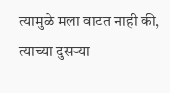त्यामुळे मला वाटत नाही की, त्याच्या दुसऱ्या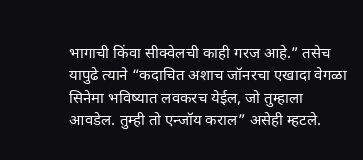भागाची किंवा सीक्वेलची काही गरज आहे.” तसेच यापुढे त्याने “कदाचित अशाच जॉनरचा एखादा वेगळा सिनेमा भविष्यात लवकरच येईल, जो तुम्हाला आवडेल. तुम्ही तो एन्जॉय कराल” असेही म्हटले.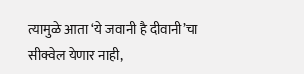त्यामुळे आता ‘ये जवानी है दीवानी’चा सीक्वेल येणार नाही,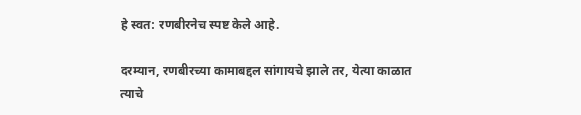हे स्वत: रणबीरनेच स्पष्ट केले आहे.

दरम्यान, रणबीरच्या कामाबद्दल सांगायचे झाले तर, येत्या काळात त्याचे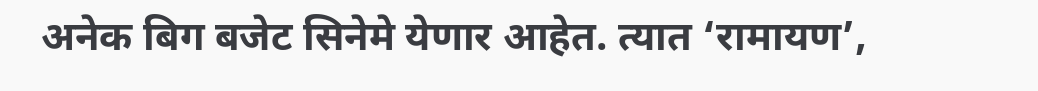अनेक बिग बजेट सिनेमे येणार आहेत. त्यात ‘रामायण’,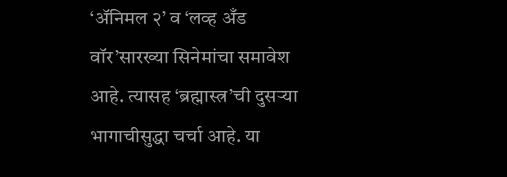‘अ‍ॅनिमल २’ व ‘लव्ह अँड वॉर’सारख्या सिनेमांचा समावेश आहे. त्यासह ‘ब्रह्मास्त्र’ची दुसऱ्या भागाचीसुद्धा चर्चा आहे. या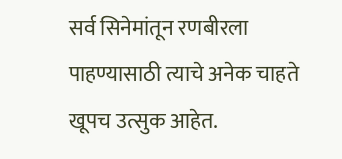सर्व सिनेमांतून रणबीरला पाहण्यासाठी त्याचे अनेक चाहते खूपच उत्सुक आहेत.